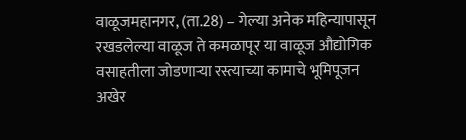वाळूजमहानगर, (ता.28) – गेल्या अनेक महिन्यापासून रखडलेल्या वाळूज ते कमळापूर या वाळूज औद्योगिक वसाहतीला जोडणाऱ्या रस्त्याच्या कामाचे भूमिपूजन अखेर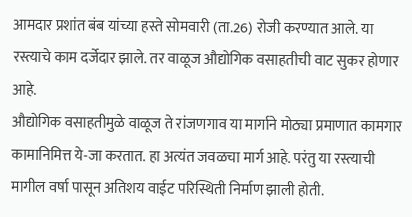आमदार प्रशांत बंब यांच्या हस्ते सोमवारी (ता.26) रोजी करण्यात आले. या रस्त्याचे काम दर्जेदार झाले. तर वाळूज औद्योगिक वसाहतीची वाट सुकर होणार आहे.
औद्योगिक वसाहतीमुळे वाळूज ते रांजणगाव या मार्गाने मोठ्या प्रमाणात कामगार कामानिमित्त ये-जा करतात. हा अत्यंत जवळचा मार्ग आहे. परंतु या रस्त्याची मागील वर्षा पासून अतिशय वाईट परिस्थिती निर्माण झाली होती.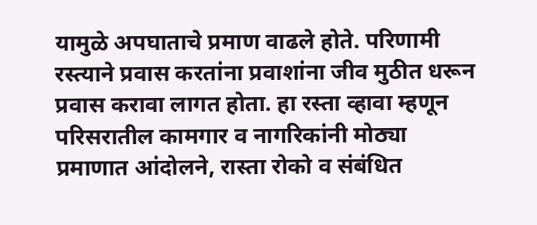यामुळे अपघाताचे प्रमाण वाढले होते. परिणामी रस्त्याने प्रवास करतांना प्रवाशांना जीव मुठीत धरून प्रवास करावा लागत होता. हा रस्ता व्हावा म्हणून परिसरातील कामगार व नागरिकांनी मोठ्या प्रमाणात आंदोलने, रास्ता रोको व संबंधित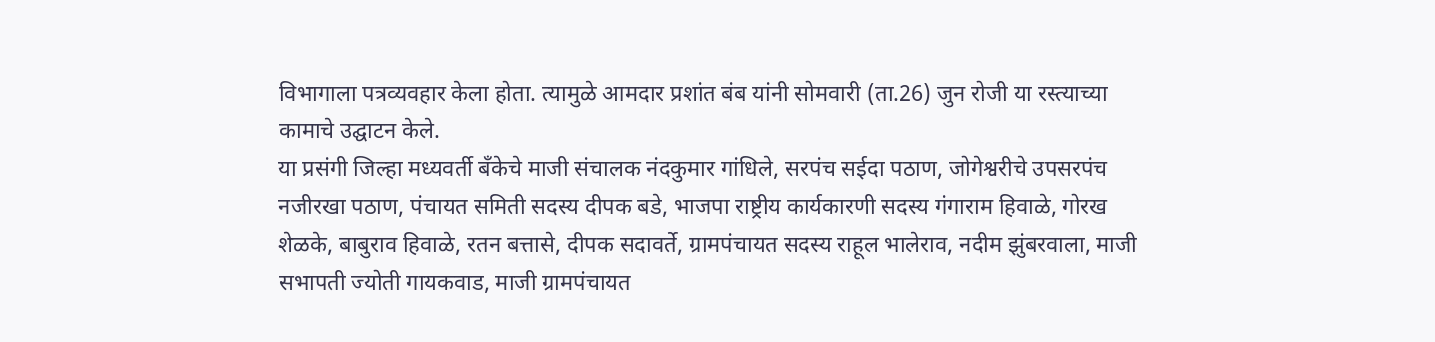विभागाला पत्रव्यवहार केला होता. त्यामुळे आमदार प्रशांत बंब यांनी सोमवारी (ता.26) जुन रोजी या रस्त्याच्या कामाचे उद्घाटन केले.
या प्रसंगी जिल्हा मध्यवर्ती बँकेचे माजी संचालक नंदकुमार गांधिले, सरपंच सईदा पठाण, जोगेश्वरीचे उपसरपंच नजीरखा पठाण, पंचायत समिती सदस्य दीपक बडे, भाजपा राष्ट्रीय कार्यकारणी सदस्य गंगाराम हिवाळे, गोरख शेळके, बाबुराव हिवाळे, रतन बत्तासे, दीपक सदावर्ते, ग्रामपंचायत सदस्य राहूल भालेराव, नदीम झुंबरवाला, माजी सभापती ज्योती गायकवाड, माजी ग्रामपंचायत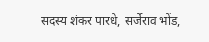सदस्य शंकर पारधे, सर्जेराव भोंड,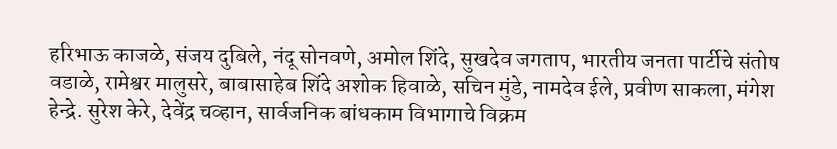हरिभाऊ काजळे, संजय दुबिले, नंदू सोनवणे, अमोल शिंदे, सुखदेव जगताप, भारतीय जनता पार्टीचे संतोष वडाळे, रामेश्वर मालुसरे, बाबासाहेब शिंदे अशोक हिवाळे, सचिन मुंडे, नामदेव ईले, प्रवीण साकला, मंगेश हेन्द्रे. सुरेश केरे, देवेंद्र चव्हान, सार्वजनिक बांधकाम विभागाचे विक्रम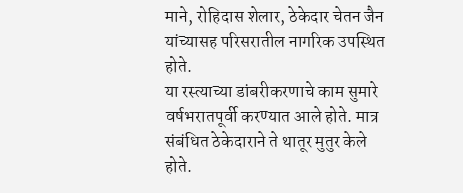माने, रोहिदास शेलार, ठेकेदार चेतन जैन यांच्यासह परिसरातील नागरिक उपस्थित होते.
या रस्त्याच्या डांबरीकरणाचे काम सुमारे वर्षभरातपूर्वी करण्यात आले होते. मात्र संबंधित ठेकेदाराने ते थातूर मुतुर केले होते.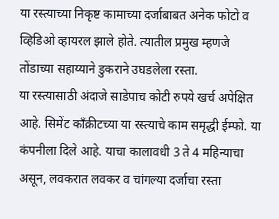या रस्त्याच्या निकृष्ट कामाच्या दर्जाबाबत अनेक फोटो व व्हिडिओ व्हायरल झाले होते. त्यातील प्रमुख म्हणजे तोंडाच्या सहाय्याने डुकराने उघडलेला रस्ता.
या रस्त्यासाठी अंदाजे साडेपाच कोटी रुपये खर्च अपेक्षित आहे. सिमेंट काँक्रीटच्या या रस्त्याचे काम समृद्धी ईम्फो. या कंपनीला दिले आहे. याचा कालावधी 3 ते 4 महिन्याचा असून, लवकरात लवकर व चांगल्या दर्जाचा रस्ता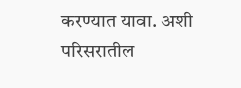करण्यात यावा. अशी परिसरातील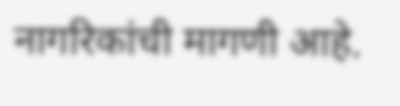नागरिकांची मागणी आहे.